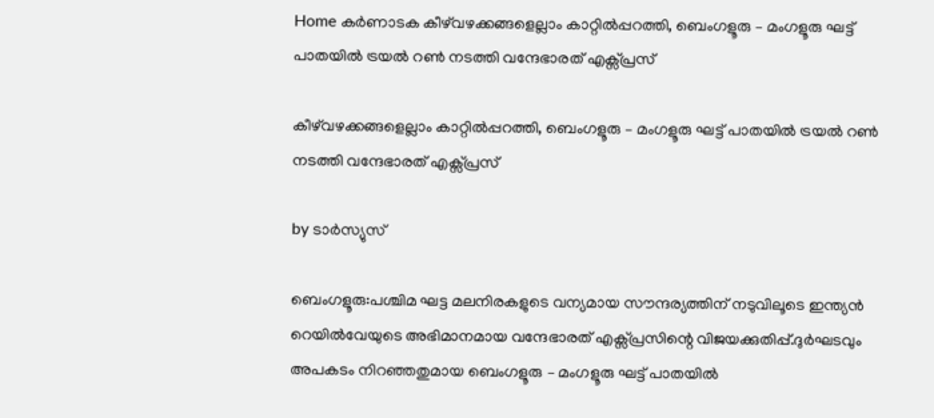Home കർണാടക കീഴ്‌വഴക്കങ്ങളെല്ലാം കാറ്റില്‍പ്പറത്തി, ബെംഗളൂരു – മംഗളൂരു ഘട്ട് പാതയില്‍ ട്രയല്‍ റണ്‍ നടത്തി വന്ദേഭാരത് എക്സ്പ്രസ്

കീഴ്‌വഴക്കങ്ങളെല്ലാം കാറ്റില്‍പ്പറത്തി, ബെംഗളൂരു – മംഗളൂരു ഘട്ട് പാതയില്‍ ട്രയല്‍ റണ്‍ നടത്തി വന്ദേഭാരത് എക്സ്പ്രസ്

by ടാർസ്യുസ്

ബെംഗളൂരു:പശ്ചിമ ഘട്ട മലനിരകളുടെ വന്യമായ സൗന്ദര്യത്തിന് നടുവിലൂടെ ഇന്ത്യൻ റെയില്‍വേയുടെ അഭിമാനമായ വന്ദേഭാരത് എക്സ്പ്രസിന്റെ വിജയക്കുതിപ്പ്.ദുർഘടവും അപകടം നിറഞ്ഞതുമായ ബെംഗളൂരു – മംഗളൂരു ഘട്ട് പാതയില്‍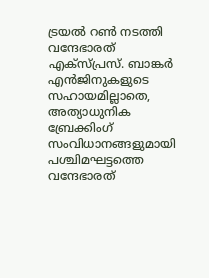ട്രയല്‍ റണ്‍ നടത്തി വന്ദേഭാരത് എക്സ്പ്രസ്. ബാങ്കർ എൻജിനുകളുടെ സഹായമില്ലാതെ, അത്യാധുനിക ബ്രേക്കിംഗ് സംവിധാനങ്ങളുമായി പശ്ചിമഘട്ടത്തെ വന്ദേഭാരത്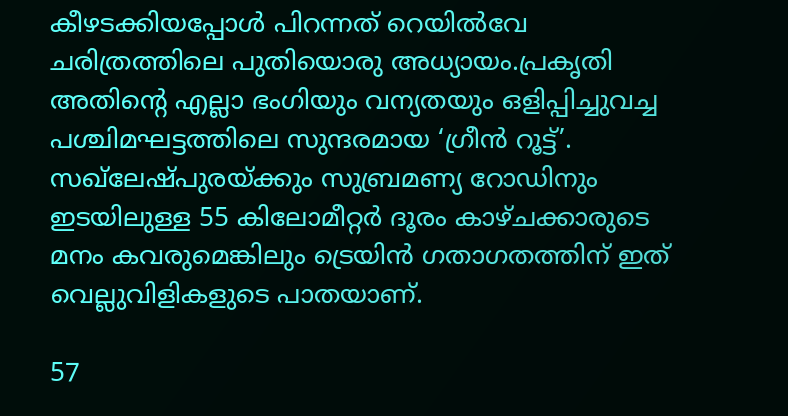കീഴടക്കിയപ്പോള്‍ പിറന്നത് റെയില്‍വേ ചരിത്രത്തിലെ പുതിയൊരു അധ്യായം.പ്രകൃതി അതിന്റെ എല്ലാ ഭംഗിയും വന്യതയും ഒളിപ്പിച്ചുവച്ച പശ്ചിമഘട്ടത്തിലെ സുന്ദരമായ ‘ഗ്രീൻ റൂട്ട്’. സഖ്‌ലേഷ്പുരയ്ക്കും സുബ്രമണ്യ റോഡിനും ഇടയിലുള്ള 55 കിലോമീറ്റർ ദൂരം കാഴ്ചക്കാരുടെ മനം കവരുമെങ്കിലും ട്രെയിൻ ഗതാഗതത്തിന് ഇത് വെല്ലുവിളികളുടെ പാതയാണ്.

57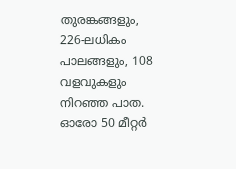തുരങ്കങ്ങളും, 226-ലധികം പാലങ്ങളും, 108 വളവുകളും നിറഞ്ഞ പാത. ഓരോ 50 മീറ്റർ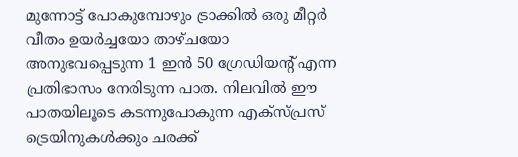മുന്നോട്ട് പോകുമ്പോഴും ട്രാക്കില്‍ ഒരു മീറ്റർ വീതം ഉയർച്ചയോ താഴ്ചയോ അനുഭവപ്പെടുന്ന 1 ഇൻ 50 ഗ്രേഡിയന്റ് എന്ന പ്രതിഭാസം നേരിടുന്ന പാത. നിലവില്‍ ഈ പാതയിലൂടെ കടന്നുപോകുന്ന എക്സ്പ്രസ് ട്രെയിനുകള്‍ക്കും ചരക്ക്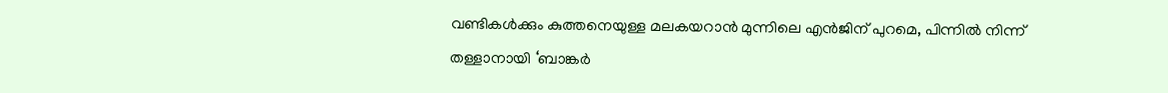വണ്ടികള്‍ക്കും കുത്തനെയുള്ള മലകയറാൻ മുന്നിലെ എൻജിന് പുറമെ, പിന്നില്‍ നിന്ന് തള്ളാനായി ‘ബാങ്കർ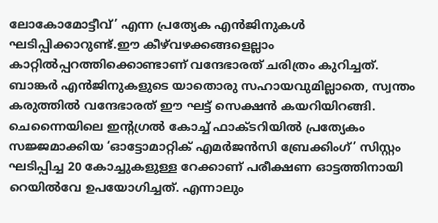ലോകോമോട്ടീവ്’ എന്ന പ്രത്യേക എൻജിനുകള്‍ ഘടിപ്പിക്കാറുണ്ട്.ഈ കീഴ്‌വഴക്കങ്ങളെല്ലാം കാറ്റില്‍പ്പറത്തിക്കൊണ്ടാണ് വന്ദേഭാരത് ചരിത്രം കുറിച്ചത്. ബാങ്കർ എൻജിനുകളുടെ യാതൊരു സഹായവുമില്ലാതെ, സ്വന്തം കരുത്തില്‍ വന്ദേഭാരത് ഈ ഘട്ട് സെക്ഷൻ കയറിയിറങ്ങി. ചെന്നൈയിലെ ഇന്റഗ്രല്‍ കോച്ച്‌ ഫാക്ടറിയില്‍ പ്രത്യേകം സജ്ജമാക്കിയ ‘ഓട്ടോമാറ്റിക് എമർജൻസി ബ്രേക്കിംഗ്’ സിസ്റ്റം ഘടിപ്പിച്ച 20 കോച്ചുകളുള്ള റേക്കാണ് പരീക്ഷണ ഓട്ടത്തിനായി റെയില്‍വേ ഉപയോഗിച്ചത്. എന്നാലും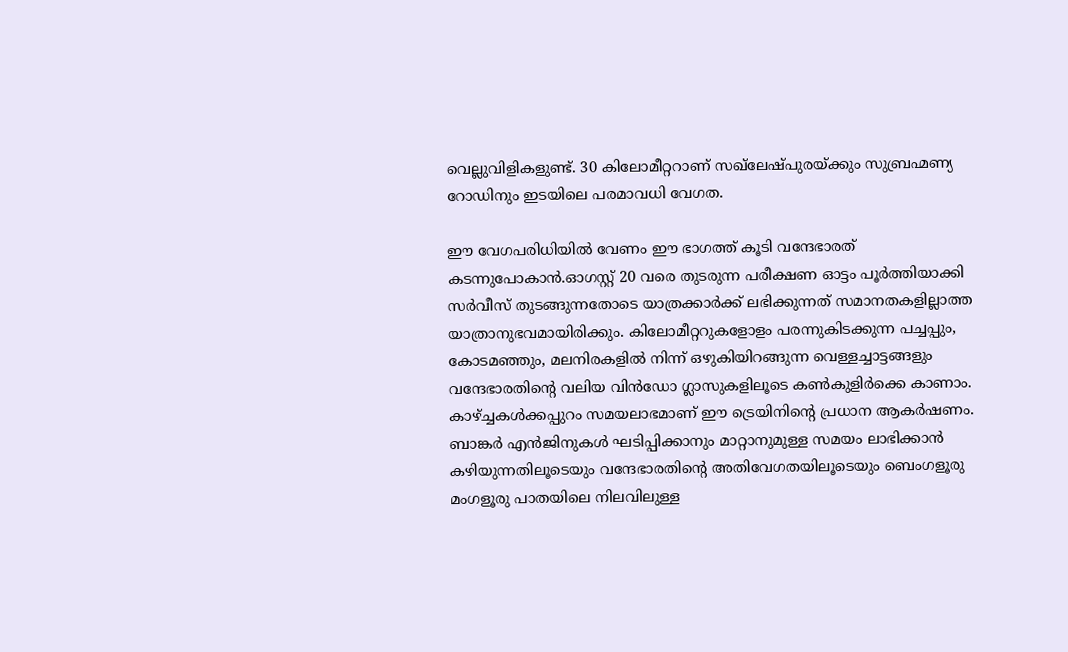വെല്ലുവിളികളുണ്ട്. 30 കിലോമീറ്ററാണ് സഖ്‍ലേഷ്പുരയ്ക്കും സുബ്രഹ്മണ്യ റോഡിനും ഇടയിലെ പരമാവധി വേഗത.

ഈ വേഗപരിധിയില്‍ വേണം ഈ ഭാഗത്ത് കൂടി വന്ദേഭാരത് കടന്നുപോകാൻ.ഓഗസ്റ്റ് 20 വരെ തുടരുന്ന പരീക്ഷണ ഓട്ടം പൂർത്തിയാക്കി സർവീസ് തുടങ്ങുന്നതോടെ യാത്രക്കാർക്ക് ലഭിക്കുന്നത് സമാനതകളില്ലാത്ത യാത്രാനുഭവമായിരിക്കും. കിലോമീറ്ററുകളോളം പരന്നുകിടക്കുന്ന പച്ചപ്പും, കോടമഞ്ഞും, മലനിരകളില്‍ നിന്ന് ഒഴുകിയിറങ്ങുന്ന വെള്ളച്ചാട്ടങ്ങളും വന്ദേഭാരതിന്റെ വലിയ വിൻഡോ ഗ്ലാസുകളിലൂടെ കണ്‍കുളിർക്കെ കാണാം. കാഴ്ച്ചകള്‍ക്കപ്പുറം സമയലാഭമാണ് ഈ ട്രെയിനിന്റെ പ്രധാന ആകർഷണം. ബാങ്കർ എൻജിനുകള്‍ ഘടിപ്പിക്കാനും മാറ്റാനുമുള്ള സമയം ലാഭിക്കാൻ കഴിയുന്നതിലൂടെയും വന്ദേഭാരതിന്റെ അതിവേഗതയിലൂടെയും ബെംഗളൂരു മംഗളൂരു പാതയിലെ നിലവിലുള്ള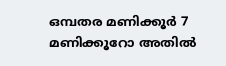ഒമ്പതര മണിക്കൂർ 7 മണിക്കൂറോ അതില്‍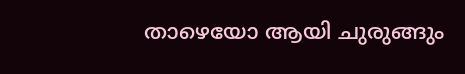താഴെയോ ആയി ചുരുങ്ങും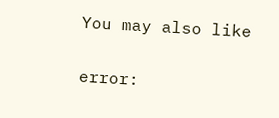You may also like

error: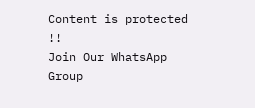Content is protected !!
Join Our WhatsApp Group